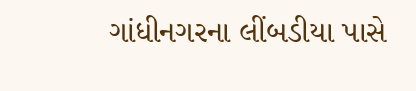ગાંધીનગરના લીંબડીયા પાસે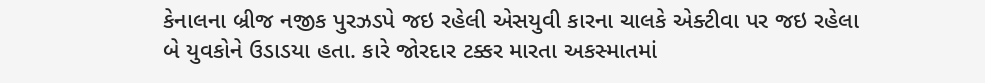કેનાલના બ્રીજ નજીક પુરઝડપે જઇ રહેલી એસયુવી કારના ચાલકે એક્ટીવા પર જઇ રહેલા બે યુવકોને ઉડાડયા હતા. કારે જોરદાર ટક્કર મારતા અકસ્માતમાં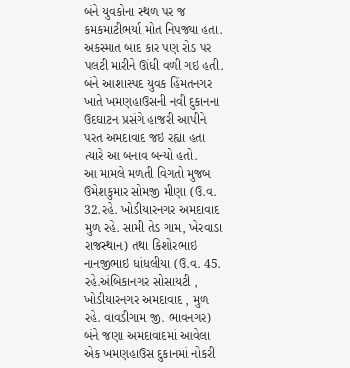બંને યુવકોના સ્થળ પર જ કમકમાટીભર્યા મોત નિપજ્યા હતા. અકસ્માત બાદ કાર પણ રોડ પર પલટી મારીને ઊંધી વળી ગઇ હતી. બંને આશાસ્પદ યુવક હિંમતનગર ખાતે ખમણહાઉસની નવી દુકાનના ઉદઘાટન પ્રસંગે હાજરી આપીને પરત અમદાવાદ જઇ રહ્યા હતા ત્યારે આ બનાવ બન્યો હતો.
આ મામલે મળતી વિગતો મુજબ ઉમેશકુમાર સોમજી મીણા (ઉ.વ. 32.રહે. ખોડીયારનગર અમદાવાદ મુળ રહે. સામી તેડ ગામ, ખેરવાડા રાજસ્થાન) તથા કિશોરભાઇ નાનજીભાઇ ધાંધલીયા (ઉ.વ. 45. રહે.અંબિકાનગર સોસાયટી , ખોડીયારનગર અમદાવાદ , મુળ રહે. વાવડીગામ જી. ભાવનગર) બંને જણા અમદાવાદમાં આવેલા એક ખમણહાઉસ દુકાનમાં નોકરી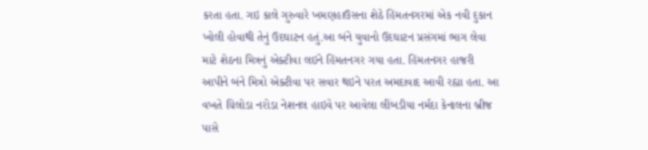કરતા હતા. ગઇ કાલે ગુરુવારે ખમણહાઉસના શેઠે હિંમતનગરમાં એક નવી દુકાન ખોલી હોવાથી તેનું ઉદઘાટન હતું.આ બંને યુવાનો ઉદઘાટન પ્રસંગમાં ભાગ લેવા માટે શેઠના મિત્રનું એક્ટીવા લઇને હિંમતનગર ગયા હતા. હિંમતનગર હાજરી આપીને બંને મિત્રો એક્ટીવા પર સવાર થઇને પરત અમદાવાદ આવી રહ્યા હતા. આ વખતે ચિલોડા નરોડા નેશનલ હાઇવે પર આવેલા લીંબડીયા નર્મદા કેનાલના બ્રીજ પાસે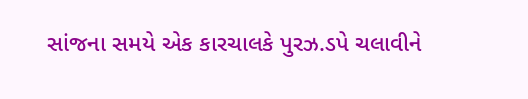સાંજના સમયે એક કારચાલકે પુરઝ.ડપે ચલાવીને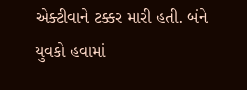એક્ટીવાને ટક્કર મારી હતી. બંને યુવકો હવામાં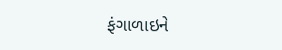ફંગાળાઇને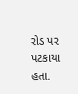રોડ પર પટકાયા હતા.